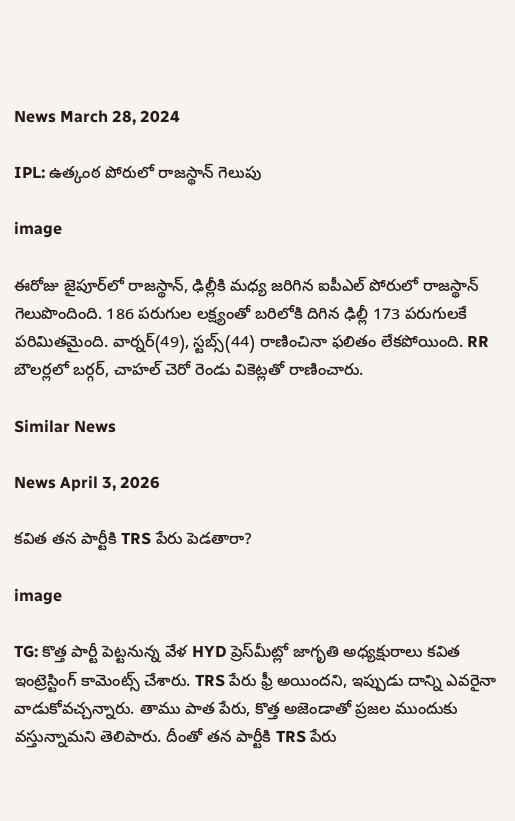News March 28, 2024

IPL: ఉత్కంఠ పోరులో రాజస్థాన్ గెలుపు

image

ఈరోజు జైపూర్‌లో రాజస్థాన్, ఢిల్లీకి మధ్య జరిగిన ఐపీఎల్ పోరులో రాజస్థాన్ గెలుపొందింది. 186 పరుగుల లక్ష్యంతో బరిలోకి దిగిన ఢిల్లీ 173 పరుగులకే పరిమితమైంది. వార్నర్(49), స్టబ్స్(44) రాణించినా ఫలితం లేకపోయింది. RR బౌలర్లలో బర్గర్, చాహల్ చెరో రెండు వికెట్లతో రాణించారు.

Similar News

News April 3, 2026

కవిత తన పార్టీకి TRS పేరు పెడతారా?

image

TG: కొత్త పార్టీ పెట్టనున్న వేళ HYD ప్రెస్‌‌మీట్లో జాగృతి అధ్యక్షురాలు కవిత ఇంట్రెస్టింగ్ కామెంట్స్ చేశారు. TRS పేరు ఫ్రీ అయిందని, ఇప్పుడు దాన్ని ఎవరైనా వాడుకోవచ్చన్నారు. తాము పాత పేరు, కొత్త అజెండాతో ప్రజల ముందుకు వస్తున్నామని తెలిపారు. దీంతో తన పార్టీకి TRS పేరు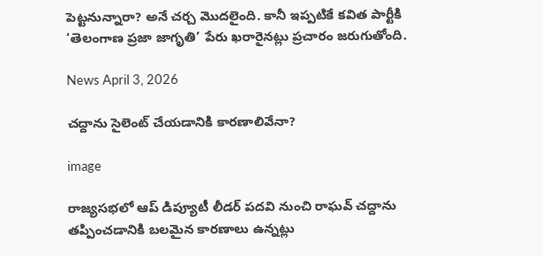పెట్టనున్నారా? అనే చర్చ మొదలైంది. కానీ ఇప్పటికే కవిత పార్టీకి ‘తెలంగాణ ప్రజా జాగృతి’ పేరు ఖరారైనట్లు ప్రచారం జరుగుతోంది.

News April 3, 2026

చద్దాను సైలెంట్ చేయడానికి కారణాలివేనా?

image

రాజ్యసభలో ఆప్ డిప్యూటీ లీడర్ పదవి నుంచి రాఘవ్ చద్దాను తప్పించడానికి బలమైన కారణాలు ఉన్నట్లు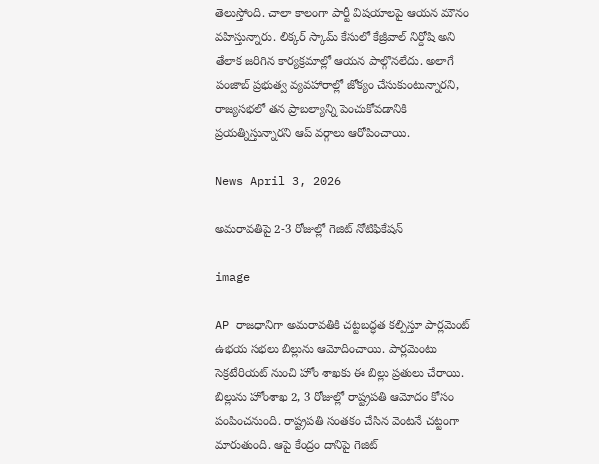తెలుస్తోంది. చాలా కాలంగా పార్టీ విషయాలపై ఆయన మౌనం వహిస్తున్నారు. లిక్కర్ స్కామ్ కేసులో కేజ్రీవాల్ నిర్దోషి అని తేలాక జరిగిన కార్యక్రమాల్లో ఆయన పాల్గొనలేదు. అలాగే పంజాబ్ ప్రభుత్వ వ్యవహారాల్లో జోక్యం చేసుకుంటున్నారని, రాజ్యసభలో తన ప్రాబల్యాన్ని పెంచుకోవడానికి ప్రయత్నిస్తున్నారని ఆప్ వర్గాలు ఆరోపించాయి.

News April 3, 2026

అమరావతిపై 2-3 రోజుల్లో గెజిట్ నోటిఫికేషన్

image

AP రాజధానిగా అమరావతికి చట్టబద్ధత కల్పిస్తూ పార్లమెంట్ ఉభయ సభలు బిల్లును ఆమోదించాయి. పార్లమెంటు సెక్రటేరియట్ నుంచి హోం శాఖకు ఈ బిల్లు ప్రతులు చేరాయి. బిల్లును హోంశాఖ 2, 3 రోజుల్లో రాష్ట్రపతి ఆమోదం కోసం పంపించనుంది. రాష్ట్రపతి సంతకం చేసిన వెంటనే చట్టంగా మారుతుంది. ఆపై కేంద్రం దానిపై గెజిట్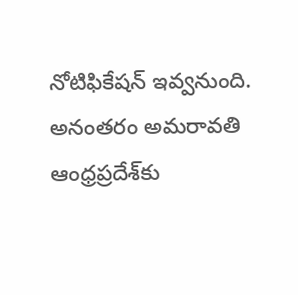నోటిఫికేషన్ ఇవ్వనుంది. అనంతరం అమరావతి ఆంధ్రప్రదేశ్‌కు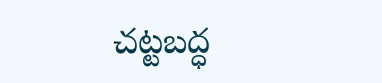చట్టబద్ధ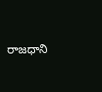రాజధాని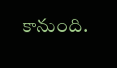కానుంది.